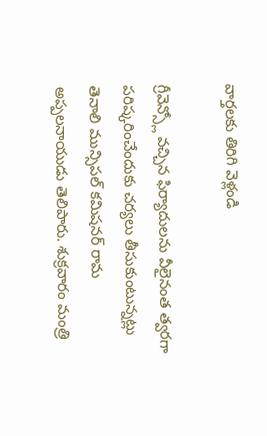వార్తలకు తిరిగి వెళ్లండి

గ్రీవెన్స్లో వచ్చిన ఫిర్యాదులను వీలైనంత త్వరగా పరిష్కరించేందుకు చర్యలు తీసుకుంటున్నట్లు తెనాలి మున్సిపల్ కమిషనర్ రామ అప్పలనాయుడు తెలిపారు. శుక్రవారం మంత్రి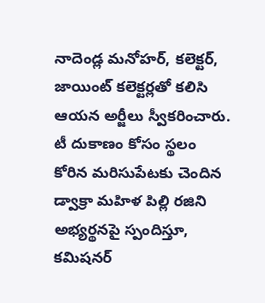నాదెండ్ల మనోహర్, కలెక్టర్, జాయింట్ కలెక్టర్లతో కలిసి ఆయన అర్జీలు స్వీకరించారు.
టీ దుకాణం కోసం స్థలం కోరిన మరిసుపేటకు చెందిన డ్వాక్రా మహిళ పిల్లి రజిని అభ్యర్థనపై స్పందిస్తూ, కమిషనర్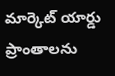మార్కెట్ యార్డు ప్రాంతాలను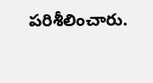పరిశీలించారు.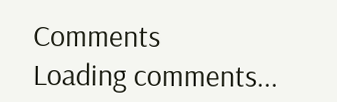Comments
Loading comments...